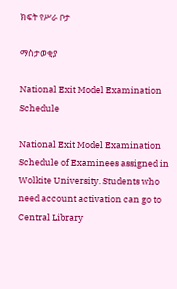ክፍት የሥራ ቦታ

ማስታወቂያ

National Exit Model Examination Schedule

National Exit Model Examination Schedule of Examinees assigned in Wolkite University. Students who need account activation can go to Central Library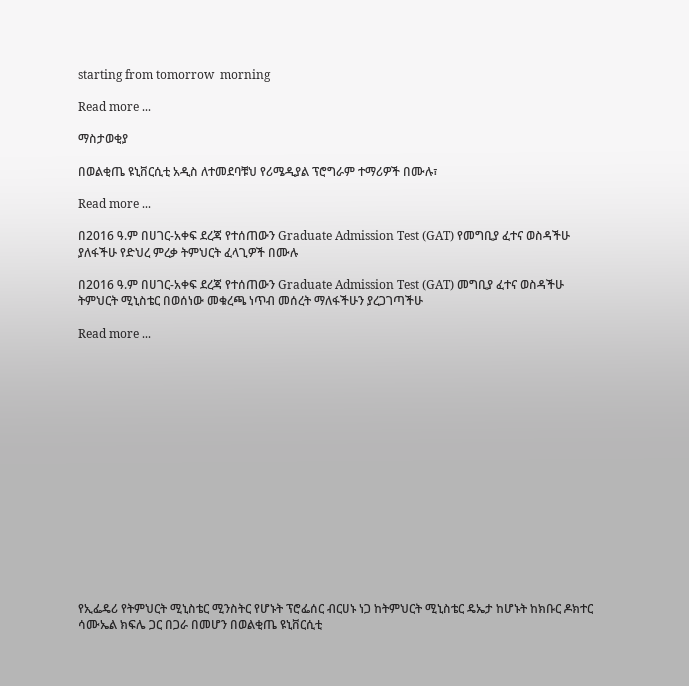starting from tomorrow  morning

Read more ...

ማስታወቂያ

በወልቂጤ ዩኒቨርሲቲ አዲስ ለተመደባቹህ የሪሜዲያል ፕሮግራም ተማሪዎች በሙሉ፣

Read more ...

በ2016 ዓ.ም በሀገር-አቀፍ ደረጃ የተሰጠውን Graduate Admission Test (GAT) የመግቢያ ፈተና ወስዳችሁ ያለፋችሁ የድህረ ምረቃ ትምህርት ፈላጊዎች በሙሉ

በ2016 ዓ.ም በሀገር-አቀፍ ደረጃ የተሰጠውን Graduate Admission Test (GAT) መግቢያ ፈተና ወስዳችሁ ትምህርት ሚኒስቴር በወሰነው መቁረጫ ነጥብ መሰረት ማለፋችሁን ያረጋገጣችሁ

Read more ...
















የኢፌዴሪ የትምህርት ሚኒስቴር ሚንስትር የሆኑት ፕሮፌሰር ብርሀኑ ነጋ ከትምህርት ሚኒስቴር ዴኤታ ከሆኑት ከክቡር ዶክተር ሳሙኤል ክፍሌ ጋር በጋራ በመሆን በወልቂጤ ዩኒቨርሲቲ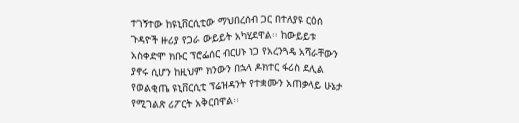ተገኝተው ከዩኒቨርሲቲው ማህበረሰብ ጋር በተለያዩ ርዕሰ ጉዳዮች ዙሪያ የጋራ ውይይት አካሂደዋል፡፡ ከውይይቱ አስቀድሞ ክቡር ፕሮፌሰር ብርሀኑ ነጋ የአረንጓዴ አሻራቸውን ያኖሩ ሲሆን ከዚህም ክንውን በኋላ ዶክተር ፋሪስ ደሊል የወልቂጤ ዩኒቨርሲቲ ፕሬዝዳንት የተቋሙን አጠቃላይ ሁኔታ የሚገልጽ ሪፖርት አቅርበዋል፡፡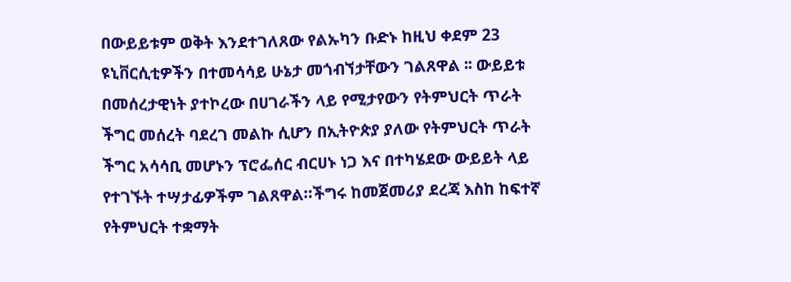በውይይቱም ወቅት እንደተገለጸው የልኡካን ቡድኑ ከዚህ ቀደም 23 ዩኒቨርሲቲዎችን በተመሳሳይ ሁኔታ መጎብኘታቸውን ገልጸዋል ፡፡ ውይይቱ በመሰረታዊነት ያተኮረው በሀገራችን ላይ የሚታየውን የትምህርት ጥራት ችግር መሰረት ባደረገ መልኩ ሲሆን በኢትዮጵያ ያለው የትምህርት ጥራት ችግር አሳሳቢ መሆኑን ፕሮፌሰር ብርሀኑ ነጋ እና በተካሄደው ውይይት ላይ የተገኙት ተሣታፊዎችም ገልጸዋል።ችግሩ ከመጀመሪያ ደረጃ እስከ ከፍተኛ የትምህርት ተቋማት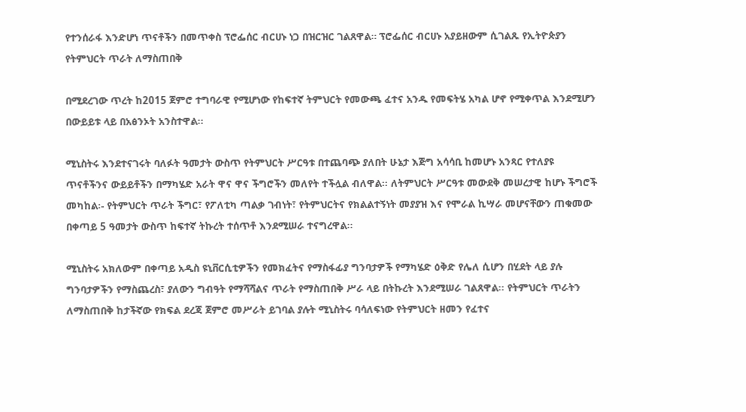የተንሰራፋ እንድሆነ ጥናቶችን በመጥቀስ ፕሮፌሰር ብርሀኑ ነጋ በዝርዝር ገልጸዋል። ፕሮፌሰር ብርሀኑ አያይዘውም ሲገልጹ የኢትዮጵያን የትምህርት ጥራት ለማስጠበቅ

በሚደረገው ጥረት ከ2015 ጀምሮ ተግባራዊ የሚሆነው የከፍተኛ ትምህርት የመውጫ ፈተና አንዱ የመፍትሄ አካል ሆኖ የሚቀጥል እንደሚሆን በውይይቱ ላይ በአፅንኦት አንስተዋል፡፡

ሚኒስትሩ እንደተናገሩት ባለፉት ዓመታት ውስጥ የትምህርት ሥርዓቱ በተጨባጭ ያለበት ሁኔታ እጅግ አሳሳቢ ከመሆኑ አንጻር የተለያዩ ጥናቶችንና ውይይቶችን በማካሄድ አራት ዋና ዋና ችግሮችን መለየት ተችሏል ብለዋል፡፡ ለትምህርት ሥርዓቱ መውደቅ መሠረታዊ ከሆኑ ችግሮች መካከል፡- የትምህርት ጥራት ችግር፣ የፖለቲካ ጣልቃ ገብነት፣ የትምህርትና የክልልተኝነት መያያዝ እና የሞራል ኪሣራ መሆናቸውን ጠቁመው በቀጣይ 5 ዓመታት ውስጥ ከፍተኛ ትኩረት ተሰጥቶ እንደሚሠራ ተናግረዋል፡፡

ሚኒስትሩ አክለውም በቀጣይ አዲስ ዩኒቨርሲቲዎችን የመክፈትና የማስፋፊያ ግንባታዎች የማካሄድ ዕቅድ የሌለ ሲሆን በሂደት ላይ ያሉ ግንባታዎችን የማስጨረስ፣ ያለውን ግብዓት የማሻሻልና ጥራት የማስጠበቅ ሥራ ላይ በትኩረት እንደሚሠራ ገልጸዋል፡፡ የትምህርት ጥራትን ለማስጠበቅ ከታችኛው የክፍል ደረጃ ጀምሮ መሥራት ይገባል ያሉት ሚኒስትሩ ባሳለፍነው የትምህርት ዘመን የፈተና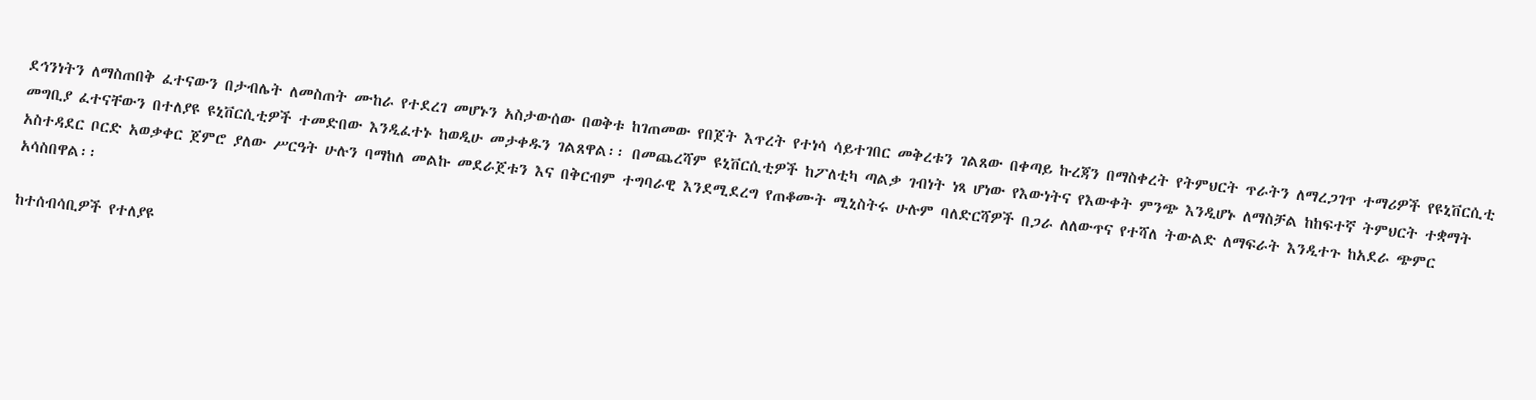ደኅንነትን ለማስጠበቅ ፈተናውን በታብሌት ለመስጠት ሙከራ የተደረገ መሆኑን አስታውሰው በወቅቱ ከገጠመው የበጀት እጥረት የተነሳ ሳይተገበር መቅረቱን ገልጸው በቀጣይ ኩረጃን በማስቀረት የትምህርት ጥራትን ለማረጋገጥ ተማሪዎች የዩኒቨርሲቲ መግቢያ ፈተናቸውን በተለያዩ ዩኒቨርሲቲዎች ተመድበው እንዲፈተኑ ከወዲሁ መታቀዱን ገልጸዋል፡፡ በመጨረሻም ዩኒቨርሲቲዎች ከፖለቲካ ጣልቃ ገብነት ነጻ ሆነው የእውነትና የእውቀት ምንጭ እንዲሆኑ ለማስቻል ከከፍተኛ ትምህርት ተቋማት አስተዳደር ቦርድ አወቃቀር ጀምሮ ያለው ሥርዓት ሁሉን ባማከለ መልኩ መደራጀቱን እና በቅርብም ተግባራዊ እንደሚደረግ የጠቆሙት ሚኒስትሩ ሁሉም ባለድርሻዎች በጋራ ለለውጥና የተሻለ ትውልድ ለማፍራት እንዲተጉ ከአደራ ጭምር አሳስበዋል፡፡

ከተሰብሳቢዎች የተለያዩ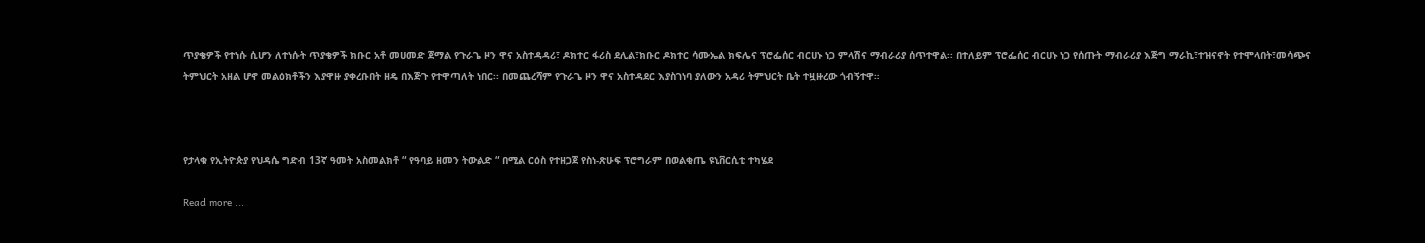ጥያቄዎች የተነሱ ሲሆን ለተነሱት ጥያቄዎች ክቡር አቶ መሀመድ ጀማል የጉራጌ ዞን ዋና አስተዳዳሪ፣ ዶክተር ፋሪስ ደሊል፣ክቡር ዶክተር ሳሙኤል ክፍሌና ፕሮፌሰር ብርሀኑ ነጋ ምላሽና ማብራሪያ ሰጥተዋል፡፡ በተለይም ፕሮፌሰር ብርሀኑ ነጋ የሰጡት ማብራሪያ እጅግ ማራኪ፣ተዝናኖት የተሞላበት፣መሳጭና ትምህርት አዘል ሆኖ መልዕክቶችን እያዋዙ ያቀረቡበት ዘዴ በእጅጉ የተዋጣለት ነበር፡፡ በመጨረሻም የጉራጌ ዞን ዋና አስተዳደር እያስገነባ ያለውን አዳሪ ትምህርት ቤት ተዟዙረው ጎብኝተዋ።



የታላቁ የኢትዮጵያ የህዳሴ ግድብ 13ኛ ዓመት አስመልክቶ “ የዓባይ ዘመን ትውልድ “ በሚል ርዕስ የተዘጋጀ የስነ-ጽሁፍ ፕሮግራም በወልቂጤ ዩኒቨርሲቲ ተካሄደ

Read more ...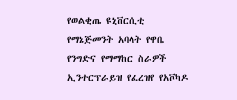የወልቂጤ ዩኒቨርሲቲ የማኔጅመንት አባላት የዋቤ የንግድና የማማከር ስራዎች ኢንተርፕራይዝ የፈረዝየ የአቮካዶ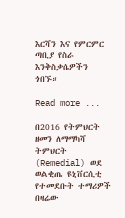እርሻን እና የምርምር ጣቢያ የስራ እንቅስቃሴዎችን ጎበኙ።

Read more ...

በ2016 የትምህርት ዘመን ለማማካሻ ትምህርት (Remedial) ወደ ወልቂጤ ዩኒቨርሲቲ የተመደቡት ተማሪዎች በዛሬው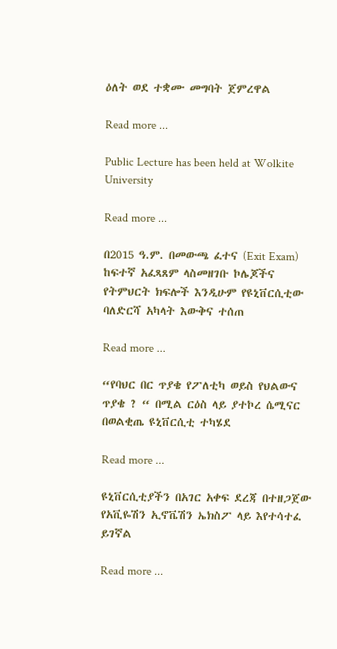ዕለት ወደ ተቋሙ መግባት ጀምረዋል

Read more ...

Public Lecture has been held at Wolkite University

Read more ...

በ2015 ዓ.ም. በመውጫ ፈተና (Exit Exam) ከፍተኛ አፈጻጸም ላስመዘገቡ ኮሌጆችና የትምህርት ክፍሎች እንዲሁም የዩኒቨርሲቲው ባለድርሻ አካላት እውቅና ተሰጠ

Read more ...

“የባህር በር ጥያቄ የፖለቲካ ወይስ የህልውና ጥያቄ ? “ በሚል ርዕስ ላይ ያተኮረ ሴሚናር በወልቂጤ ዩኒቨርሲቲ ተካሄደ

Read more ...

ዩኒቨርሲቲያችን በአገር አቀፍ ደረጃ በተዘጋጀው የአቪዬሽን ኢኖቬሽን ኤክስፖ ላይ እየተሳተፈ ይገኛል

Read more ...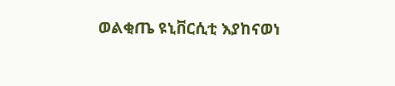ወልቂጤ ዩኒቨርሲቲ እያከናወነ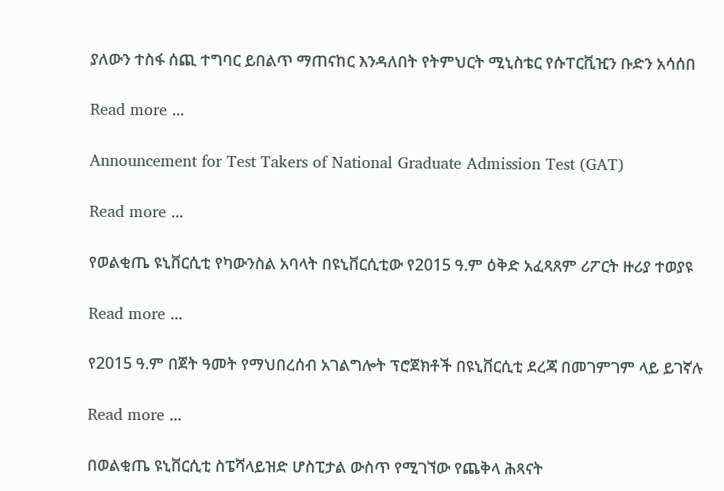ያለውን ተስፋ ሰጪ ተግባር ይበልጥ ማጠናከር እንዳለበት የትምህርት ሚኒስቴር የሱፐርቪዢን ቡድን አሳሰበ

Read more ...

Announcement for Test Takers of National Graduate Admission Test (GAT)

Read more ...

የወልቂጤ ዩኒቨርሲቲ የካውንስል አባላት በዩኒቨርሲቲው የ2015 ዓ.ም ዕቅድ አፈጻጸም ሪፖርት ዙሪያ ተወያዩ

Read more ...

የ2015 ዓ.ም በጀት ዓመት የማህበረሰብ አገልግሎት ፕሮጀክቶች በዩኒቨርሲቲ ደረጃ በመገምገም ላይ ይገኛሉ

Read more ...

በወልቂጤ ዩኒቨርሲቲ ስፔሻላይዝድ ሆስፒታል ውስጥ የሚገኘው የጨቅላ ሕጻናት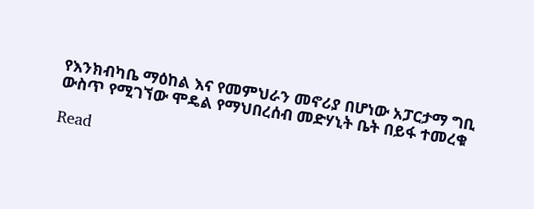የእንክብካቤ ማዕከል እና የመምህራን መኖሪያ በሆነው አፓርታማ ግቢ ውስጥ የሚገኘው ሞዴል የማህበረሰብ መድሃኒት ቤት በይፋ ተመረቁ

Read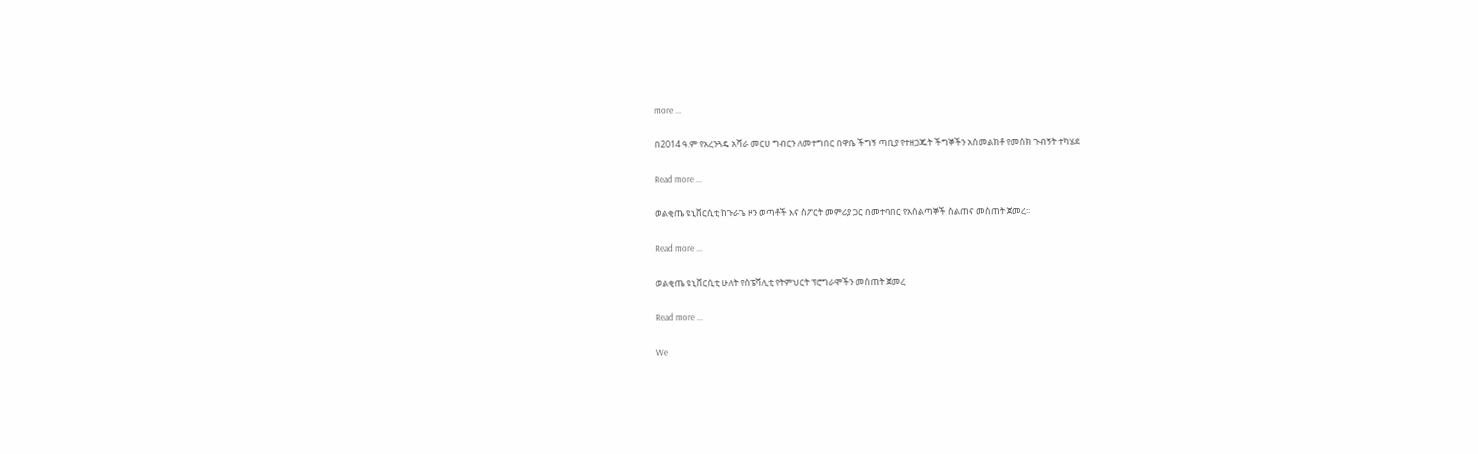more ...

በ2014 ዓ.ም የአረንጓዴ አሻራ መርሀ ግብርን ለመተግበር በዋቤ ችግኝ ጣቢያ የተዘጋጁት ችግኞችን አስመልክቶ የመስክ ጉብኝት ተካሄደ

Read more ...

ወልቂጤ ዩኒቨርሲቲ ከጉራጌ ዞን ወጣቶች እና ስፖርት መምሪያ ጋር በመተባበር የአሰልጣኞች ስልጠና መስጠት ጀመረ፡፡

Read more ...

ወልቂጤ ዩኒቨርሲቲ ሁለት የስፔሻሊቲ የትምህርት ፕሮግራሞችን መስጠት ጀመረ

Read more ...

We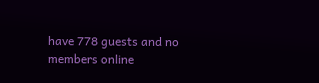have 778 guests and no members online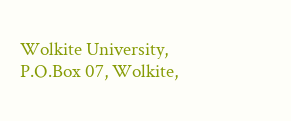Wolkite University, P.O.Box 07, Wolkite,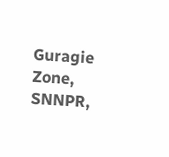Guragie Zone, SNNPR,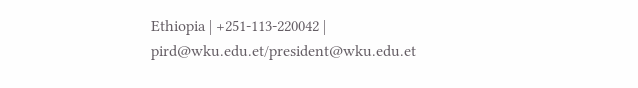Ethiopia | +251-113-220042 | pird@wku.edu.et/president@wku.edu.et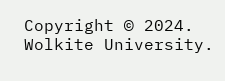Copyright © 2024. Wolkite University.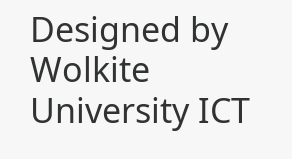Designed by Wolkite University ICT